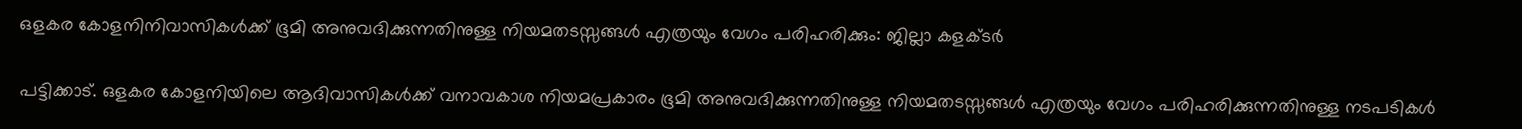ഒളകര കോളനിനിവാസികൾക്ക് ഭൂമി അനുവദിക്കുന്നതിനുള്ള നിയമതടസ്സങ്ങൾ എത്രയും വേഗം പരിഹരിക്കും: ജില്ലാ കളക്ടർ


പട്ടിക്കാട്. ഒളകര കോളനിയിലെ ആദിവാസികൾക്ക് വനാവകാശ നിയമപ്രകാരം ഭൂമി അനുവദിക്കുന്നതിനുള്ള നിയമതടസ്സങ്ങൾ എത്രയും വേഗം പരിഹരിക്കുന്നതിനുള്ള നടപടികൾ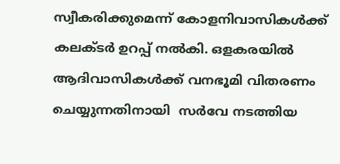സ്വീകരിക്കുമെന്ന് കോളനിവാസികൾക്ക് കലക്ടർ ഉറപ്പ് നൽകി. ഒളകരയിൽ ആദിവാസികൾക്ക് വനഭൂമി വിതരണം ചെയ്യുന്നതിനായി  സർവേ നടത്തിയ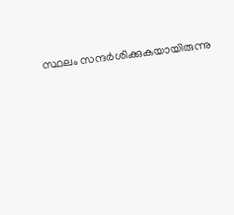സ്ഥലം സന്ദർശിക്കുകയായിരുന്നു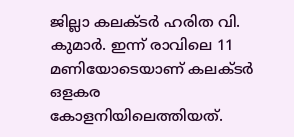ജില്ലാ കലക്ടർ ഹരിത വി. കുമാർ. ഇന്ന് രാവിലെ 11 മണിയോടെയാണ് കലക്ടർ ഒളകര കോളനിയിലെത്തിയത്.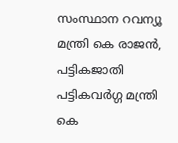സംസ്ഥാന റവന്യൂ മന്ത്രി കെ രാജൻ, പട്ടികജാതി പട്ടികവർഗ്ഗ മന്ത്രി കെ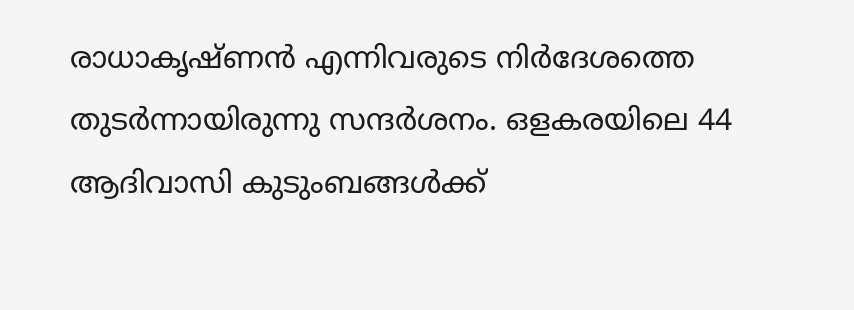രാധാകൃഷ്ണൻ എന്നിവരുടെ നിർദേശത്തെ തുടർന്നായിരുന്നു സന്ദർശനം. ഒളകരയിലെ 44 ആദിവാസി കുടുംബങ്ങൾക്ക്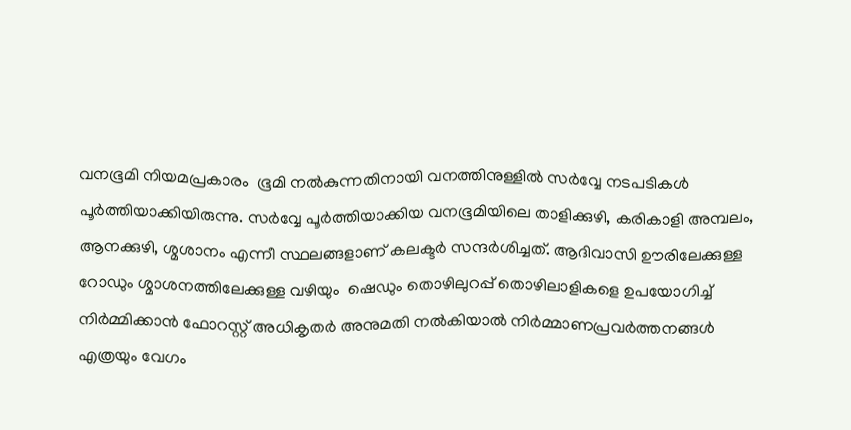വനഭൂമി നിയമപ്രകാരം  ഭൂമി നൽകുന്നതിനായി വനത്തിനുള്ളിൽ സർവ്വേ നടപടികൾ പൂർത്തിയാക്കിയിരുന്നു. സർവ്വേ പൂർത്തിയാക്കിയ വനഭൂമിയിലെ താളിക്കുഴി, കരികാളി അമ്പലം, ആനക്കുഴി, ശ്മശാനം എന്നീ സ്ഥലങ്ങളാണ് കലക്ടർ സന്ദർശിച്ചത്. ആദിവാസി ഊരിലേക്കുള്ള റോഡും ശ്മാശനത്തിലേക്കുള്ള വഴിയും  ഷെഡും തൊഴിലുറപ്പ് തൊഴിലാളികളെ ഉപയോഗിച്ച് നിർമ്മിക്കാൻ ഫോറസ്റ്റ് അധികൃതർ അനുമതി നൽകിയാൽ നിർമ്മാണപ്രവർത്തനങ്ങൾ എത്രയും വേഗം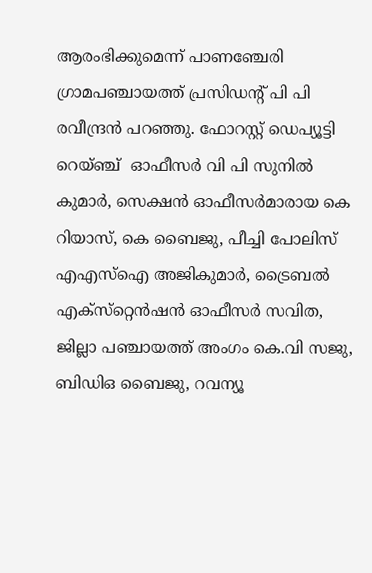ആരംഭിക്കുമെന്ന് പാണഞ്ചേരി ഗ്രാമപഞ്ചായത്ത് പ്രസിഡന്റ് പി പി രവീന്ദ്രൻ പറഞ്ഞു. ഫോറസ്റ്റ് ഡെപ്യൂട്ടി റെയ്ഞ്ച്  ഓഫീസർ വി പി സുനിൽ കുമാർ, സെക്ഷൻ ഓഫീസർമാരായ കെ റിയാസ്, കെ ബൈജു, പീച്ചി പോലിസ് എഎസ്‌ഐ അജികുമാർ, ട്രൈബൽ എക്‌സ്‌റ്റെൻഷൻ ഓഫീസർ സവിത, ജില്ലാ പഞ്ചായത്ത് അംഗം കെ.വി സജു, ബിഡിഒ ബൈജു, റവന്യൂ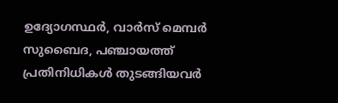ഉദ്യോഗസ്ഥർ, വാർസ് മെമ്പർ സുബൈദ, പഞ്ചായത്ത് പ്രതിനിധികൾ തുടങ്ങിയവർ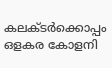കലക്ടർക്കൊപ്പം ഒളകര കോളനി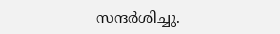സന്ദർശിച്ചു.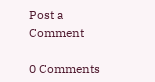Post a Comment

0 Comments